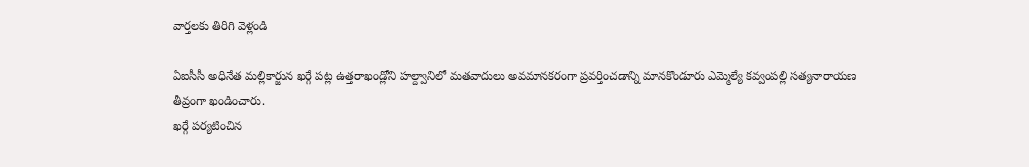వార్తలకు తిరిగి వెళ్లండి

ఏఐసీసీ అధినేత మల్లికార్జున ఖర్గే పట్ల ఉత్తరాఖండ్లోని హల్ద్వానిలో మతవాదులు అవమానకరంగా ప్రవర్తించడాన్ని మానకొండూరు ఎమ్మెల్యే కవ్వంపల్లి సత్యనారాయణ తీవ్రంగా ఖండించారు.
ఖర్గే పర్యటించిన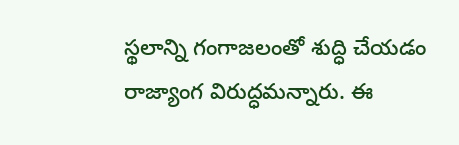స్థలాన్ని గంగాజలంతో శుద్ధి చేయడం రాజ్యాంగ విరుద్ధమన్నారు. ఈ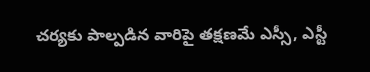చర్యకు పాల్పడిన వారిపై తక్షణమే ఎస్సీ, ఎస్టీ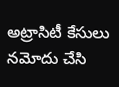అట్రాసిటీ కేసులు నమోదు చేసి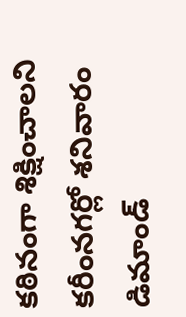కఠినంగా శిక్షించాలని కరీంనగర్లో శనివారం డిమాండ్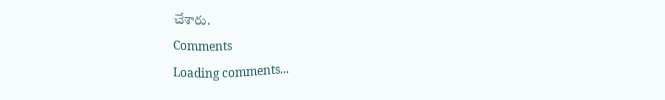చేశారు.
Comments
Loading comments...